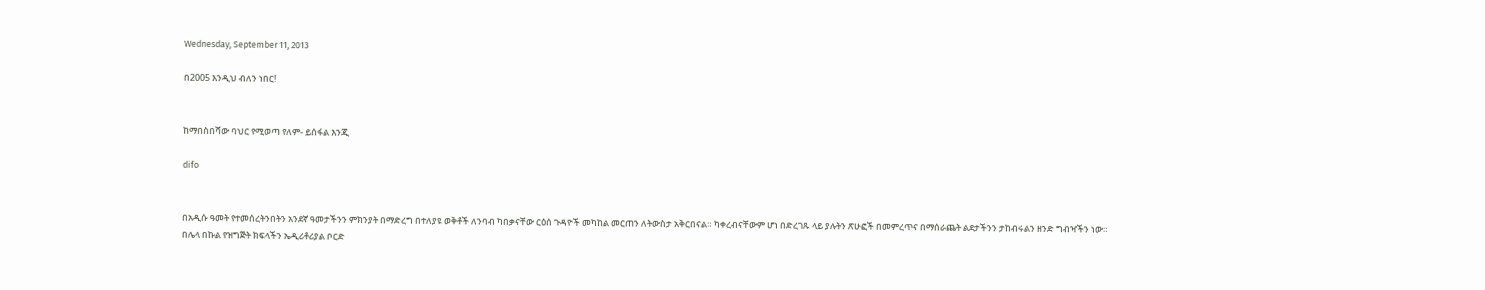Wednesday, September 11, 2013

በ2005 እንዲህ ብለን ነበር!


ከማበስበሻው ባህር የሚወጣ የለም- ይሰፋል እንጂ

difo


በአዲሱ ዓመት የተመሰረትንበትን አንደኛ ዓመታችንን ምክንያት በማድረግ በተለያዩ ወቅቶች ለንባብ ካበቃናቸው ርዕሰ ጉዳዮች መካከል መርጠን ለትውስታ አቅርበናል። ካቀረብናቸውም ሆነ በድረገጹ ላይ ያሉትን ጽሁፎች በመምረጥና በማሰራጨት ልደታችንን ታከብሩልን ዘንድ ግብዣችን ነው።
በሌላ በኩል የዝግጅት ክፍላችን ኤዲሪቶሪያል ቦርድ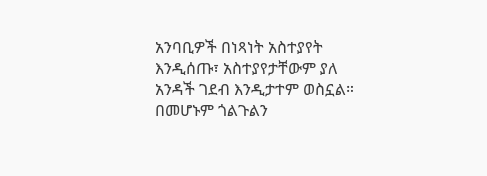አንባቢዎች በነጻነት አስተያየት እንዲሰጡ፣ አስተያየታቸውም ያለ አንዳች ገደብ እንዲታተም ወስኗል። በመሆኑም ጎልጉልን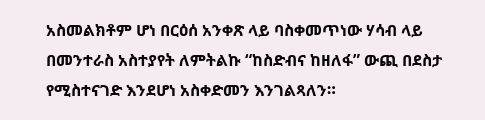አስመልክቶም ሆነ በርዕሰ አንቀጽ ላይ ባስቀመጥነው ሃሳብ ላይ በመንተራስ አስተያየት ለምትልኩ “ከስድብና ከዘለፋ” ውጪ በደስታ የሚስተናገድ እንደሆነ አስቀድመን እንገልጻለን።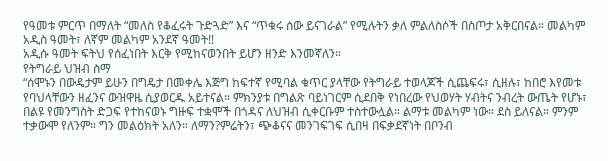የዓመቱ ምርጥ በማለት “መለስ የቆፈሩት ጉድጓድ” እና “ጥቁሩ ሰው ይናገራል” የሚሉትን ቃለ ምልለስሶች በስጦታ አቅርበናል። መልካም አዲስ ዓመት፣ ለኛም መልካም አንደኛ ዓመት!!
አዲሱ ዓመት ፍትህ የሰፈነበት እርቅ የሚከናወንበት ይሆን ዘንድ እንመኛለን።
የትግራይ ህዝብ ስማ
“ሰሞኑን በውዴታም ይሁን በግዴታ በመቀሌ እጅግ ከፍተኛ የሚባል ቁጥር ያላቸው የትግራይ ተወላጆች ሲጨፍሩ፣ ሲዘሉ፣ ከበሮ እየመቱ የባህላቸውን ዘፈንና ውዝዋዜ ሲያወርዱ አይተናል። ምክንያቱ በግልጽ ባይነገርም ሲደበቅ የነበረው የህወሃት ሃብትና ንብረት ውጤት የሆኑ፣ በልዩ የመንግስት ድጋፍ የተከናወኑ ግዙፍ ተቋሞች በጎዳና ለህዝብ ሲቀርቡም ተስተውሏል። ልማቱ መልካም ነው። ደስ ይለናል። ምንም ተቃውሞ የለንም። ግን መልዕክት አለን። ለማን?ምሬትን፣ ጭቆናና መንገፍገፍ ሲበዛ በፍቃደኛነት በቦንብ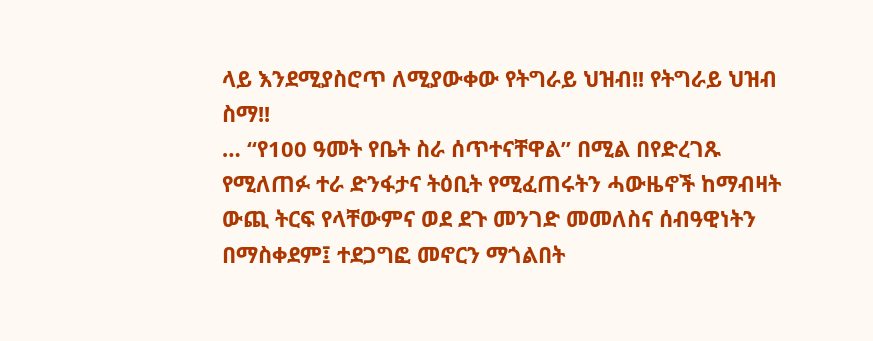ላይ እንደሚያስሮጥ ለሚያውቀው የትግራይ ህዝብ!! የትግራይ ህዝብ ስማ!!
… “የ100 ዓመት የቤት ስራ ሰጥተናቸዋል” በሚል በየድረገጹ የሚለጠፉ ተራ ድንፋታና ትዕቢት የሚፈጠሩትን ሓውዜኖች ከማብዛት ውጪ ትርፍ የላቸውምና ወደ ደጉ መንገድ መመለስና ሰብዓዊነትን በማስቀደም፤ ተደጋግፎ መኖርን ማጎልበት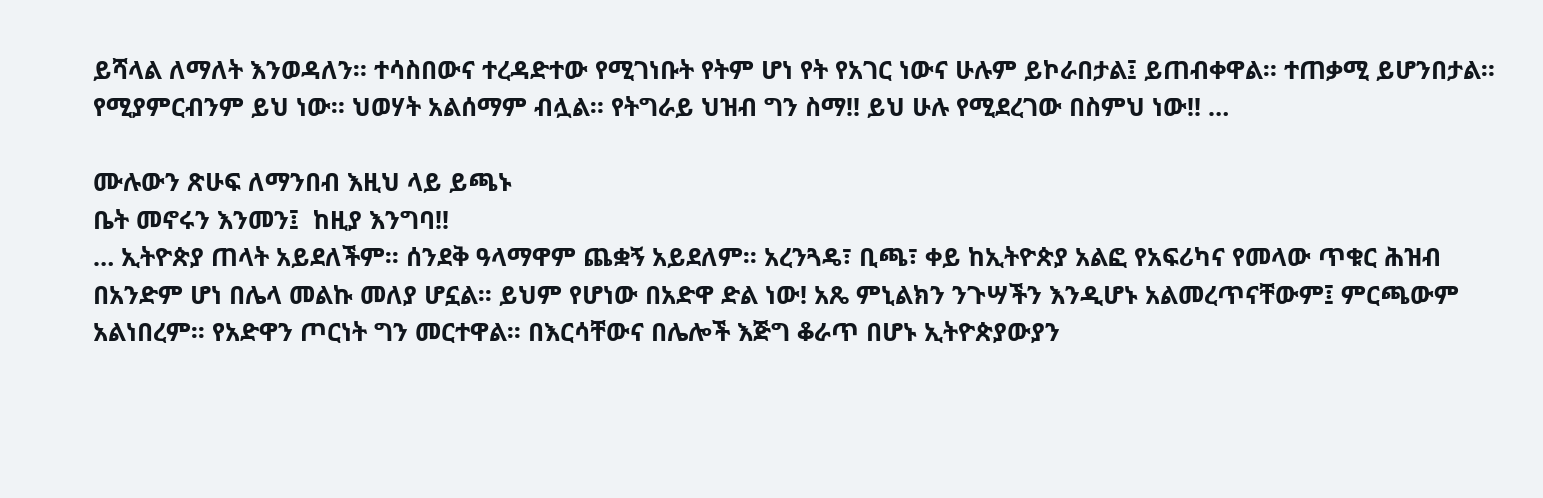ይሻላል ለማለት እንወዳለን። ተሳስበውና ተረዳድተው የሚገነቡት የትም ሆነ የት የአገር ነውና ሁሉም ይኮራበታል፤ ይጠብቀዋል። ተጠቃሚ ይሆንበታል። የሚያምርብንም ይህ ነው። ህወሃት አልሰማም ብሏል። የትግራይ ህዝብ ግን ስማ!! ይህ ሁሉ የሚደረገው በስምህ ነው!! …

ሙሉውን ጽሁፍ ለማንበብ እዚህ ላይ ይጫኑ
ቤት መኖሩን እንመን፤  ከዚያ እንግባ!!
… ኢትዮጵያ ጠላት አይደለችም፡፡ ሰንደቅ ዓላማዋም ጨቋኝ አይደለም፡፡ አረንጓዴ፣ ቢጫ፣ ቀይ ከኢትዮጵያ አልፎ የአፍሪካና የመላው ጥቁር ሕዝብ በአንድም ሆነ በሌላ መልኩ መለያ ሆኗል፡፡ ይህም የሆነው በአድዋ ድል ነው! አጼ ምኒልክን ንጉሣችን እንዲሆኑ አልመረጥናቸውም፤ ምርጫውም አልነበረም፡፡ የአድዋን ጦርነት ግን መርተዋል፡፡ በእርሳቸውና በሌሎች እጅግ ቆራጥ በሆኑ ኢትዮጵያውያን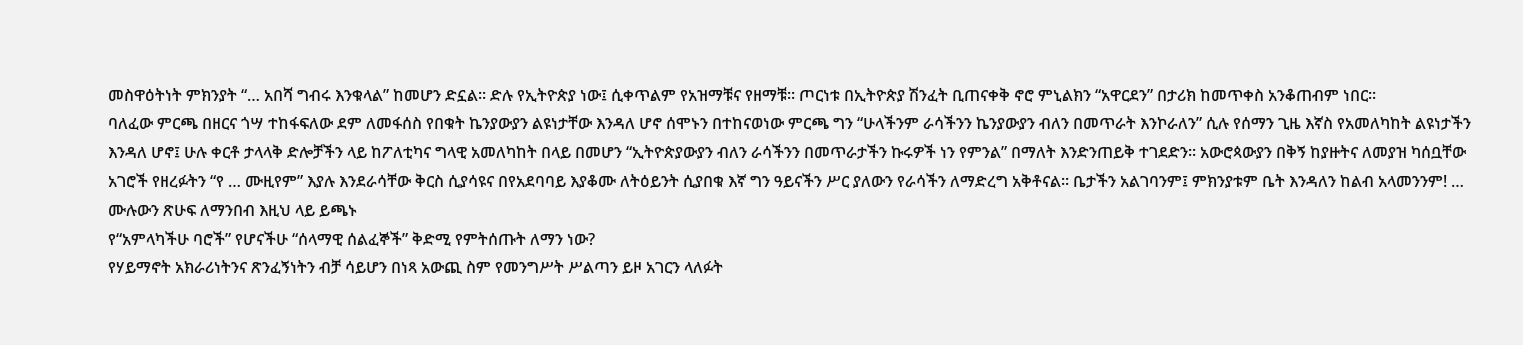መስዋዕትነት ምክንያት “… አበሻ ግብሩ እንቁላል” ከመሆን ድኗል፡፡ ድሉ የኢትዮጵያ ነው፤ ሲቀጥልም የአዝማቹና የዘማቹ፡፡ ጦርነቱ በኢትዮጵያ ሽንፈት ቢጠናቀቅ ኖሮ ምኒልክን “አዋርደን” በታሪክ ከመጥቀስ አንቆጠብም ነበር፡፡
ባለፈው ምርጫ በዘርና ጎሣ ተከፋፍለው ደም ለመፋሰስ የበቁት ኬንያውያን ልዩነታቸው እንዳለ ሆኖ ሰሞኑን በተከናወነው ምርጫ ግን “ሁላችንም ራሳችንን ኬንያውያን ብለን በመጥራት እንኮራለን” ሲሉ የሰማን ጊዜ እኛስ የአመለካከት ልዩነታችን እንዳለ ሆኖ፤ ሁሉ ቀርቶ ታላላቅ ድሎቻችን ላይ ከፖለቲካና ግላዊ አመለካከት በላይ በመሆን “ኢትዮጵያውያን ብለን ራሳችንን በመጥራታችን ኩሩዎች ነን የምንል” በማለት እንድንጠይቅ ተገደድን፡፡ አውሮጳውያን በቅኝ ከያዙትና ለመያዝ ካሰቧቸው አገሮች የዘረፉትን “የ … ሙዚየም” እያሉ እንደራሳቸው ቅርስ ሲያሳዩና በየአደባባይ እያቆሙ ለትዕይንት ሲያበቁ እኛ ግን ዓይናችን ሥር ያለውን የራሳችን ለማድረግ አቅቶናል፡፡ ቤታችን አልገባንም፤ ምክንያቱም ቤት እንዳለን ከልብ አላመንንም! …
ሙሉውን ጽሁፍ ለማንበብ እዚህ ላይ ይጫኑ
የ“አምላካችሁ ባሮች” የሆናችሁ “ሰላማዊ ሰልፈኞች” ቅድሚ የምትሰጡት ለማን ነው?
የሃይማኖት አክራሪነትንና ጽንፈኝነትን ብቻ ሳይሆን በነጻ አውጪ ስም የመንግሥት ሥልጣን ይዞ አገርን ላለፉት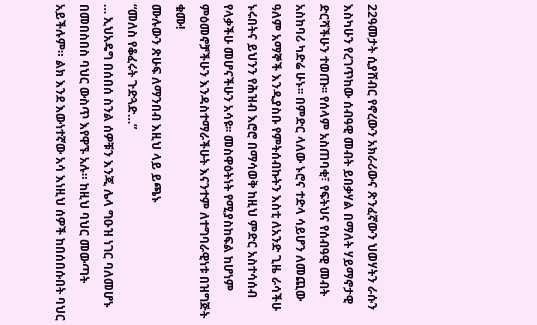22ዓመታት ሲያሸብር የኖረውን አክራሪውና ጽንፈኛውን ህወሃትን ራሱን እስካሁን የረገጥከው ሰብዓዊ መብት ይበቃሃል በማለት ሃይማኖታዊ ድርሻችሁን ተወጡ፡፡ የሰላም አስጠባቂ፣ የፍትህና የሰብዓዊ መብት አስከባሪ ካድሬ ሁኑ፡፡ በምድር ላለው ኑሮና ተድላ ሳይሆን ለመጪው ዓለም አማኞች እንዲያስቡ የምትሰብኩትን እስቲ ለአንድ ጊዜ ራሳችሁ ኑሩበትና ይህንን የሕዝብ እሮሮ በማሳወቅ ከዚህ ምድር አስተሳሰብ የላቃችሁ መሆናችሁን አሳዩ፡፡ መስዋዕትነት የሚያስከፍል ከሆነም ምዕመኖቻችሁን እንዳስተማራችሁት እናንተም ለተግባራዊነቱ በዝግጅት ቁሙ!
ሙሉውን ጽሁፍ ለማንበብ እዚህ ላይ ይጫኑ
“መለስ የቆፈሩት ጉድጓድ…”
… ኢህአዴግ በሰበሰ ስንል ሰዎቹን እንጂ ሌላ ግዑዝ ነገር ባለመሆኑ በመበስበስ ባህር ውስጥ እየዋኙ አሉ። ከዚህ ባህር መውጣት አይችሉም። ልክ እንደ እውነተኛው አሳ እነዚህ ሰዎች ከበሰበሱበት ባህር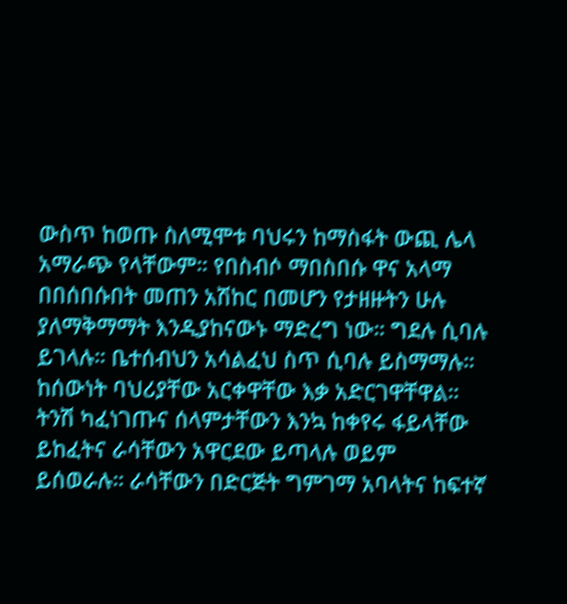ውስጥ ከወጡ ስለሚሞቱ ባህሩን ከማስፋት ውጪ ሌላ አማራጭ የላቸውም። የበስብሶ ማበስበሱ ዋና አላማ በበሰበሱበት መጠን አሽከር በመሆን የታዘዙትን ሁሉ ያለማቅማማት እንዲያከናውኑ ማድረግ ነው። ግደሉ ሲባሉ ይገላሉ። ቤተሰብህን አሳልፈህ ስጥ ሲባሉ ይስማማሉ። ከሰውነት ባህሪያቸው አርቀዋቸው እቃ አድርገዋቸዋል። ትንሽ ካፈነገጡና ሰላምታቸውን እንኳ ከቀየሩ ፋይላቸው ይከፈትና ራሳቸውን አዋርደው ይጣላሉ ወይም ይሰወራሉ። ራሳቸውን በድርጅት ግምገማ አባላትና ከፍተኛ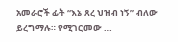አመራሮች ፊት “እኔ ጸረ ህዝብ ነኝ” ብለው ይረግማሉ። የሚገርመው …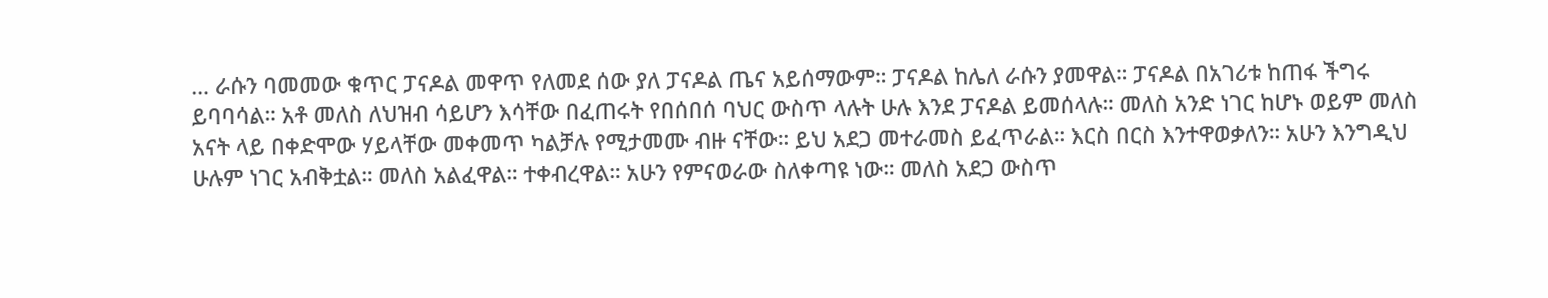… ራሱን ባመመው ቁጥር ፓናዶል መዋጥ የለመደ ሰው ያለ ፓናዶል ጤና አይሰማውም። ፓናዶል ከሌለ ራሱን ያመዋል። ፓናዶል በአገሪቱ ከጠፋ ችግሩ ይባባሳል። አቶ መለስ ለህዝብ ሳይሆን እሳቸው በፈጠሩት የበሰበሰ ባህር ውስጥ ላሉት ሁሉ እንደ ፓናዶል ይመሰላሉ። መለስ አንድ ነገር ከሆኑ ወይም መለስ አናት ላይ በቀድሞው ሃይላቸው መቀመጥ ካልቻሉ የሚታመሙ ብዙ ናቸው። ይህ አደጋ መተራመስ ይፈጥራል። እርስ በርስ እንተዋወቃለን። አሁን እንግዲህ ሁሉም ነገር አብቅቷል። መለስ አልፈዋል። ተቀብረዋል። አሁን የምናወራው ስለቀጣዩ ነው። መለስ አደጋ ውስጥ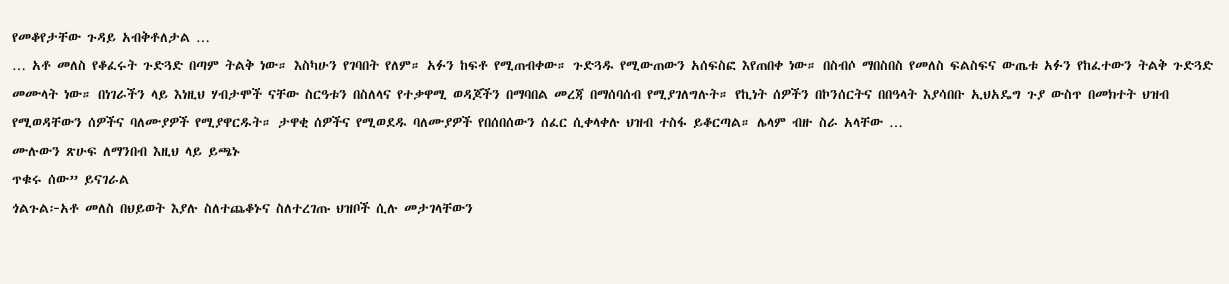የመቆየታቸው ጉዳይ አብቅቶለታል …
… አቶ መለስ የቆፈሩት ጉድጓድ በጣም ትልቅ ነው። እስካሁን የገባበት የለም። አፉን ከፍቶ የሚጠብቀው። ጉድጓዱ የሚውጠውን አሰፍስፎ እየጠበቀ ነው። በስብሶ ማበስበስ የመለስ ፍልስፍና ውጤቱ አፉን የከፈተውን ትልቅ ጉድጓድ መሙላት ነው። በነገራችን ላይ እነዚህ ሃብታሞች ናቸው ስርዓቱን በስለላና የተቃዋሚ ወዳጆችን በማባበል መረጃ በማሰባሰብ የሚያገለግሉት። የኪነት ሰዎችን በኮንሰርትና በበዓላት እያሳበቡ ኢህአዴግ ጉያ ውስጥ በመክተት ህዝብ የሚወዳቸውን ሰዎችና ባለሙያዎች የሚያዋርዱት። ታዋቂ ሰዎችና የሚወደዱ ባለሙያዎች የበሰበሰውን ሰፈር ሲቀላቀሉ ህዝብ ተስፋ ይቆርጣል። ሌላም ብዙ ስራ አላቸው …
ሙሉውን ጽሁፍ ለማንበብ እዚህ ላይ ይጫኑ
ጥቁሩ ሰው” ይናገራል
ጎልጉል፦አቶ መለስ በህይወት እያሉ ስለተጨቆኑና ስለተረገጡ ህዝቦች ሲሉ መታገላቸውን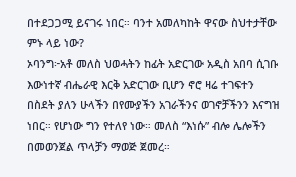በተደጋጋሚ ይናገሩ ነበር። ባንተ አመለካከት ዋናው ስህተታቸው ምኑ ላይ ነው?
ኦባንግ፦አቶ መለስ ህወሓትን ከፊት አድርገው አዲስ አበባ ሲገቡ እውነተኛ ብሔራዊ እርቅ አድርገው ቢሆን ኖሮ ዛሬ ተገፍተን በስደት ያለን ሁላችን በየሙያችን አገራችንና ወገኖቻችንን እናግዝ ነበር። የሆነው ግን የተለየ ነው። መለስ “እነሱ” ብሎ ሌሎችን በመወንጀል ጥላቻን ማወጅ ጀመረ።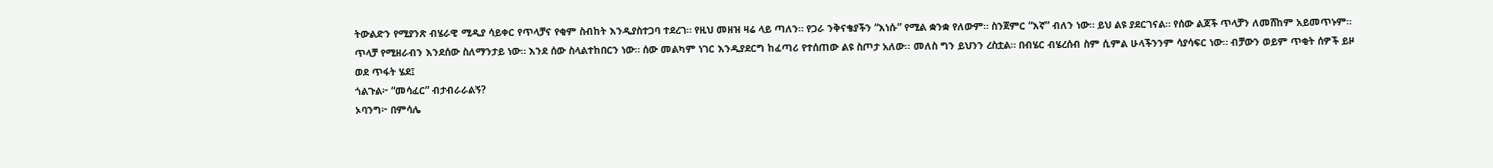ትውልድን የሚያንጽ ብሄራዊ ሚዲያ ሳይቀር የጥላቻና የቂም ስብከት እንዲያስተጋባ ተደረገ። የዚህ መዘዝ ዛሬ ላይ ጣለን። የጋራ ንቅናቄያችን “እነሱ” የሚል ቋንቋ የለውም። ስንጀምር “እኛ” ብለን ነው። ይህ ልዩ ያደርገናል። የሰው ልጆች ጥላቻን ለመሸከም አይመጥኑም። ጥላቻ የሚዘራብን እንደሰው ስለማንታይ ነው። እንደ ሰው ስላልተከበርን ነው። ሰው መልካም ነገር እንዲያደርግ ከፈጣሪ የተሰጠው ልዩ ስጦታ አለው፡፡ መለስ ግን ይህንን ረስቷል። በብሄር ብሄረሰብ ስም ሲምል ሁላችንንም ሳያሳፍር ነው። ብቻውን ወይም ጥቂት ሰዎች ይዞ ወደ ጥፋት ሄደ፤
ጎልጉል፦ “መሳፈር” ብታብራራልኝ?
ኦባንግ፦ በምሳሌ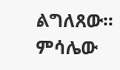ልግለጸው። ምሳሌው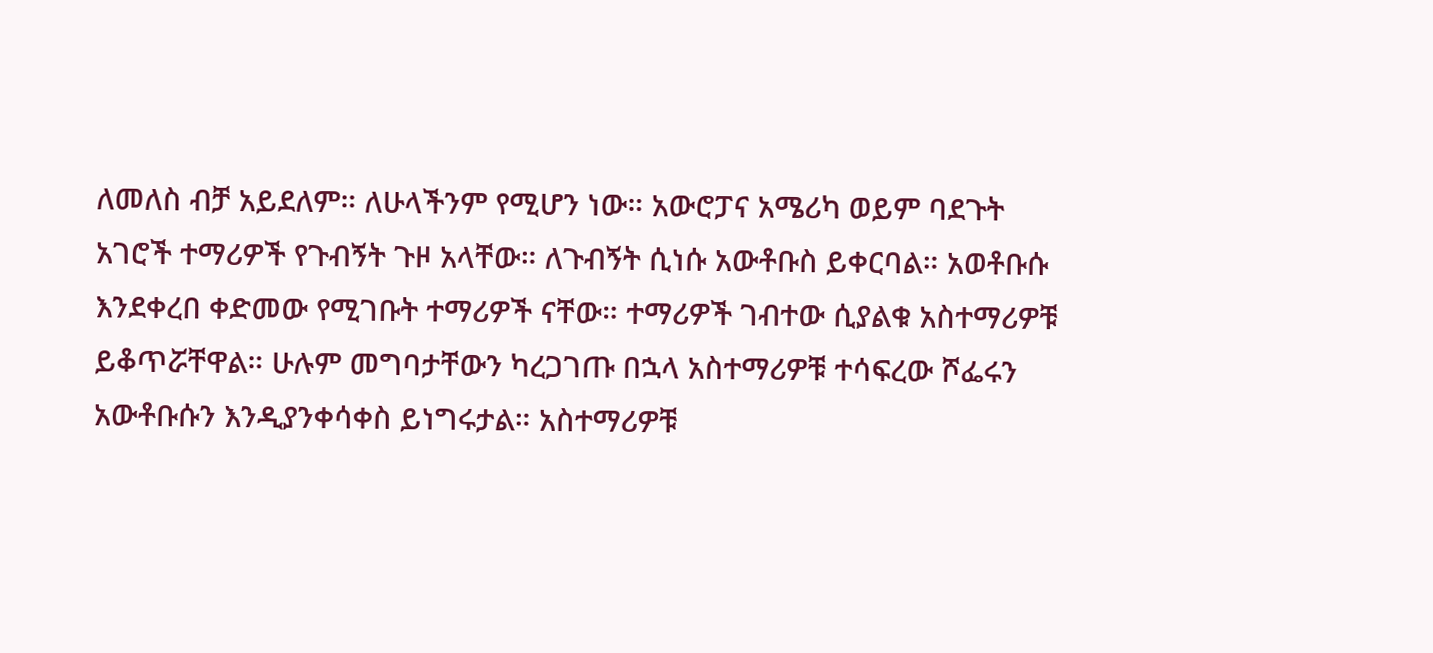ለመለስ ብቻ አይደለም። ለሁላችንም የሚሆን ነው። አውሮፓና አሜሪካ ወይም ባደጉት አገሮች ተማሪዎች የጉብኝት ጉዞ አላቸው። ለጉብኝት ሲነሱ አውቶቡስ ይቀርባል። አወቶቡሱ እንደቀረበ ቀድመው የሚገቡት ተማሪዎች ናቸው። ተማሪዎች ገብተው ሲያልቁ አስተማሪዎቹ ይቆጥሯቸዋል። ሁሉም መግባታቸውን ካረጋገጡ በኋላ አስተማሪዎቹ ተሳፍረው ሾፌሩን አውቶቡሱን እንዲያንቀሳቀስ ይነግሩታል። አስተማሪዎቹ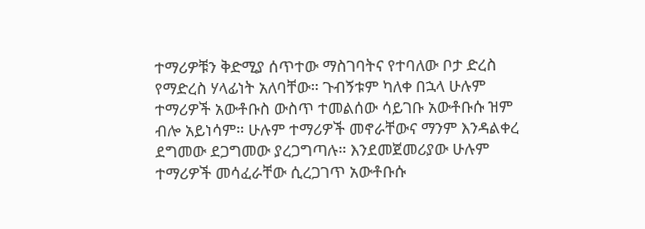ተማሪዎቹን ቅድሚያ ሰጥተው ማስገባትና የተባለው ቦታ ድረስ የማድረስ ሃላፊነት አለባቸው። ጉብኝቱም ካለቀ በኋላ ሁሉም   ተማሪዎች አውቶቡስ ውስጥ ተመልሰው ሳይገቡ አውቶቡሱ ዝም ብሎ አይነሳም። ሁሉም ተማሪዎች መኖራቸውና ማንም እንዳልቀረ ደግመው ደጋግመው ያረጋግጣሉ። እንደመጀመሪያው ሁሉም ተማሪዎች መሳፈራቸው ሲረጋገጥ አውቶቡሱ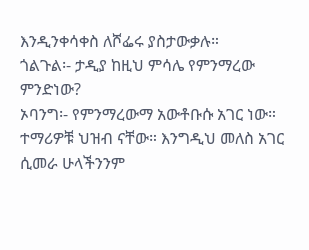እንዲንቀሳቀስ ለሾፌሩ ያስታውቃሉ።
ጎልጉል፡- ታዲያ ከዚህ ምሳሌ የምንማረው ምንድነው?
ኦባንግ፡- የምንማረውማ አውቶቡሱ አገር ነው። ተማሪዎቹ ህዝብ ናቸው። እንግዲህ መለስ አገር ሲመራ ሁላችንንም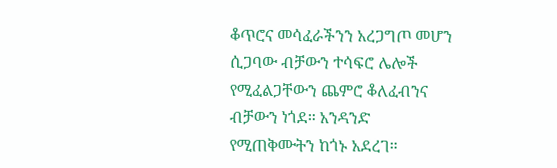ቆጥሮና መሳፈራችንን አረጋግጦ መሆን ሲጋባው ብቻውን ተሳፍሮ ሌሎች የሚፈልጋቸውን ጨምሮ ቆለፈብንና ብቻውን ነጎደ። አንዳንድ የሚጠቅሙትን ከጎኑ አደረገ።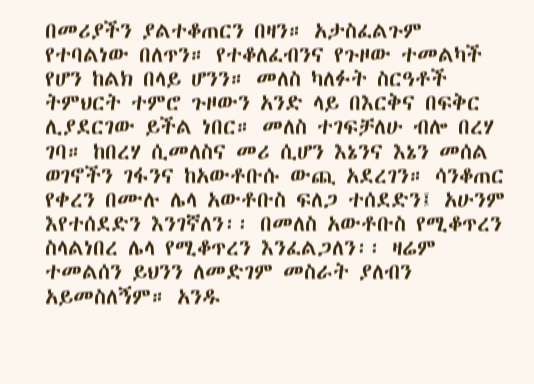በመሪያችን ያልተቆጠርን በዛን። አታስፈልጉም የተባልነው በለጥን። የተቆለፈብንና የጉዞው ተመልካች የሆን ከልክ በላይ ሆንን። መለስ ካለፉት ስርዓቶች ትምህርት ተምሮ ጉዞውን አንድ ላይ በእርቅና በፍቅር ሊያደርገው ይችል ነበር። መለስ ተገፍቻለሁ ብሎ በረሃ ገባ። ከበረሃ ሲመለስና መሪ ሲሆን እኔንና እኔን መሰል ወገኖችን ገፋንና ከአውቶቡሱ ውጪ አደረገን። ሳንቆጠር የቀረን በሙሉ ሌላ አውቶቡስ ፍለጋ ተሰደድን፤ አሁንም እየተሰደድን እንገኛለን፡፡ በመለስ አውቶቡስ የሚቆጥረን ስላልነበረ ሌላ የሚቆጥረን እንፈልጋለን፡፡ ዛሬም ተመልሰን ይህንን ለመድገም መስራት ያለብን አይመስለኝም። አንዱ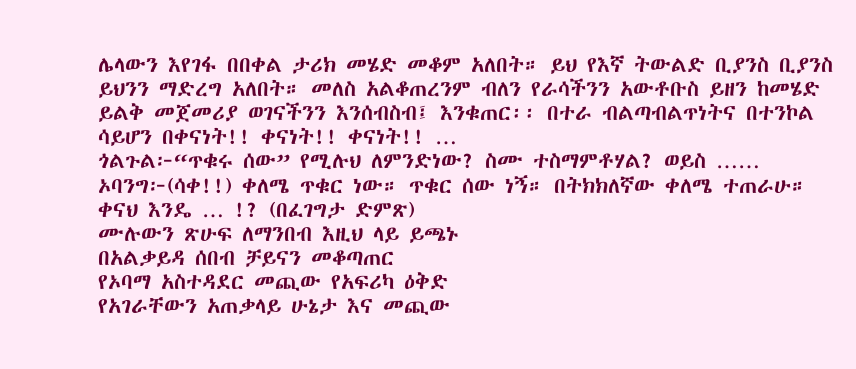ሌላውን እየገፋ በበቀል ታሪክ መሄድ መቆም አለበት። ይህ የእኛ ትውልድ ቢያንስ ቢያንስ ይህንን ማድረግ አለበት። መለስ አልቆጠረንም ብለን የራሳችንን አውቶቡስ ይዘን ከመሄድ ይልቅ መጀመሪያ ወገናችንን እንሰብስብ፤ እንቁጠር፡፡ በተራ ብልጣብልጥነትና በተንኮል ሳይሆን በቀናነት!! ቀናነት!! ቀናነት!! …
ጎልጉል፦“ጥቁሩ ሰው” የሚሉህ ለምንድነው? ስሙ ተስማምቶሃል? ወይስ ……
ኦባንግ፦(ሳቀ!!) ቀለሜ ጥቁር ነው። ጥቁር ሰው ነኝ። በትክክለኛው ቀለሜ ተጠራሁ። ቀናህ እንዴ … !? (በፈገግታ ድምጽ)
ሙሉውን ጽሁፍ ለማንበብ እዚህ ላይ ይጫኑ
በአልቃይዳ ሰበብ ቻይናን መቆጣጠር
የኦባማ አስተዳደር መጪው የአፍሪካ ዕቅድ
የአገራቸውን አጠቃላይ ሁኔታ እና መጪው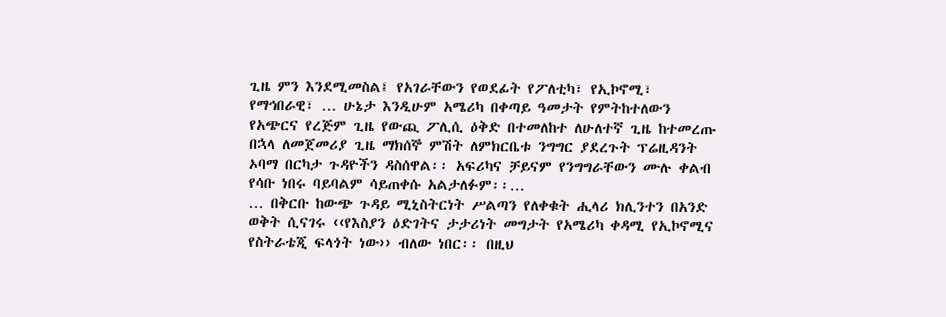ጊዜ ምን እንደሚመስል፤ የአገራቸውን የወደፊት የፖለቲካ፣ የኢኮኖሚ፣ የማኅበራዊ፣ … ሁኔታ እንዲሁም አሜሪካ በቀጣይ ዓመታት የምትከተለውን የአጭርና የረጅም ጊዜ የውጪ ፖሊሲ ዕቅድ በተመለከተ ለሁለተኛ ጊዜ ከተመረጡ በኋላ ለመጀመሪያ ጊዜ ማክሰኞ ምሽት ለምክርቤቱ ንግግር ያደረጉት ፕሬዚዳንት ኦባማ በርካታ ጉዳዮችን ዳስሰዋል፡፡ አፍሪካና ቻይናም የንግግራቸውን ሙሉ ቀልብ የሳቡ ነበሩ ባይባልም ሳይጠቀሱ አልታለፉም፡፡…
… በቅርቡ ከውጭ ጉዳይ ሚኒስትርነት ሥልጣን የለቀቁት ሒላሪ ክሊንተን በአንድ ወቅት ሲናገሩ ‹‹የእስያን ዕድገትና ታታሪነት መግታት የአሜሪካ ቀዳሚ የኢኮኖሚና የስትራቴጂ ፍላጎት ነው›› ብለው ነበር፡፡ በዚህ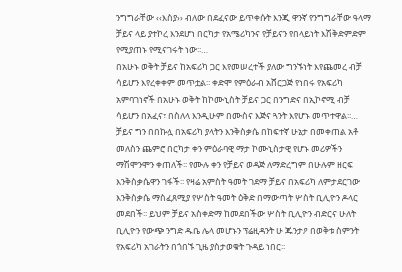ንግግራቸው ‹‹እስያ›› ብለው በደፈናው ይጥቀሱት እንጂ ዋንኛ የንግግራቸው ዓላማ ቻይና ላይ ያተኮረ እንደሆነ በርካታ የአሜሪካንና የቻይናን የበላይነት እሽቅድምድም የሚያጠኑ የሚናገሩት ነው፡፡…
በአሁኑ ወቅት ቻይና ከአፍሪካ ጋር እየመሠረተች ያለው ግንኙነት እየጨመረ ብቻ ሳይሆን እየረቀቀም መጥቷል፡፡ ቀድሞ የምዕራብ አሸርጋጅ የነበሩ የአፍሪካ አምባገነኖች በአሁኑ ወቅት ከኮሙኒስት ቻይና ጋር በንግድና በኢኮኖሚ ብቻ ሳይሆን በአፈና፣ በስለላ እንዲሁም በሙስና እጅና ጓንት እየሆኑ መጥተዋል፡፡…
ቻይና ግን በበኩሏ በአፍሪካ ያላትን እንቅስቃሴ በከፍተኛ ሁኔታ በመቀጠል አቶ መለስን ጨምሮ በርካታ ቀን ምዕራባዊ ማታ ኮሙኒስታዊ የሆኑ መሪዎችን ማሽሞንሞን ቀጠለች፡፡ የሙሉ ቀን የቻይና ወዳጅ ለማድረግም በሁሉም ዘርፍ እንቅስቃሴዋን ገፋች፡፡ የዛሬ አምስት ዓመት ገደማ ቻይና በአፍሪካ ለምታደርገው እንቅስቃሴ ማስፈጸሚያ የሦስት ዓመት ዕቅድ በማውጣት ሦስት ቢሊዮን ዶላር መደበች፡፡ ይህም ቻይና አስቀድማ ከመደበችው ሦስት ቢሊዮን ብድርና ሁለት ቢሊዮን የውጭ ንግድ ዱቤ ሌላ መሆኑን ፕሬዚዳንት ሁ ጁንታዖ በወቅቱ ስምንት የአፍሪካ አገራትን በጎበኙ ጊዜ ያስታወቁት ጉዳይ ነበር፡፡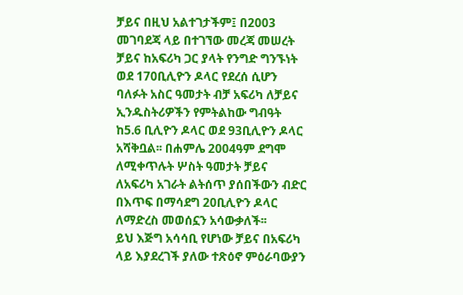ቻይና በዚህ አልተገታችም፤ በ2003 መገባደጃ ላይ በተገኘው መረጃ መሠረት ቻይና ከአፍሪካ ጋር ያላት የንግድ ግንኙነት ወደ 170ቢሊዮን ዶላር የደረሰ ሲሆን ባለፉት አስር ዓመታት ብቻ አፍሪካ ለቻይና ኢንዱስትሪዎችን የምትልከው ግብዓት ከ5.6 ቢሊዮን ዶላር ወደ 93ቢሊዮን ዶላር አሻቅቧል፡፡ በሐምሌ 2004ዓም ደግሞ ለሚቀጥሉት ሦስት ዓመታት ቻይና ለአፍሪካ አገራት ልትሰጥ ያሰበችውን ብድር በእጥፍ በማሳደግ 20ቢሊዮን ዶላር ለማድረስ መወሰኗን አሳውቃለች፡፡
ይህ እጅግ አሳሳቢ የሆነው ቻይና በአፍሪካ ላይ እያደረገች ያለው ተጽዕኖ ምዕራባውያን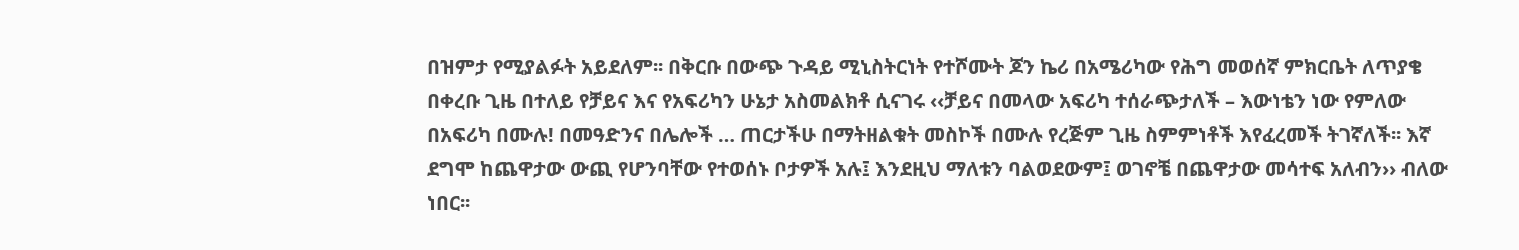በዝምታ የሚያልፉት አይደለም፡፡ በቅርቡ በውጭ ጉዳይ ሚኒስትርነት የተሾሙት ጆን ኬሪ በአሜሪካው የሕግ መወሰኛ ምክርቤት ለጥያቄ በቀረቡ ጊዜ በተለይ የቻይና እና የአፍሪካን ሁኔታ አስመልክቶ ሲናገሩ ‹‹ቻይና በመላው አፍሪካ ተሰራጭታለች – እውነቴን ነው የምለው በአፍሪካ በሙሉ! በመዓድንና በሌሎች … ጠርታችሁ በማትዘልቁት መስኮች በሙሉ የረጅም ጊዜ ስምምነቶች እየፈረመች ትገኛለች፡፡ እኛ ደግሞ ከጨዋታው ውጪ የሆንባቸው የተወሰኑ ቦታዎች አሉ፤ እንደዚህ ማለቱን ባልወደውም፤ ወገኖቼ በጨዋታው መሳተፍ አለብን›› ብለው ነበር፡፡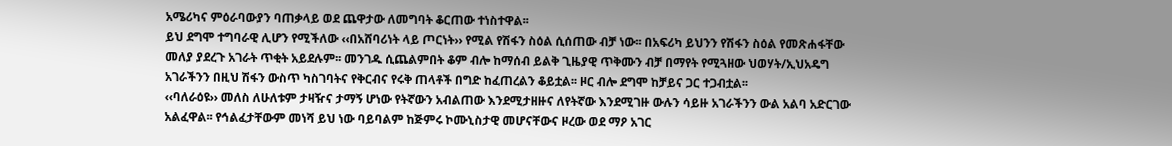አሜሪካና ምዕራባውያን ባጠቃላይ ወደ ጨዋታው ለመግባት ቆርጠው ተነስተዋል፡፡
ይህ ደግሞ ተግባራዊ ሊሆን የሚችለው ‹‹በአሸባሪነት ላይ ጦርነት›› የሚል የሽፋን ስዕል ሲሰጠው ብቻ ነው፡፡ በአፍሪካ ይህንን የሽፋን ስዕል የመጽሐፋቸው መለያ ያደረጉ አገራት ጥቂት አይደሉም፡፡ መንገዱ ሲጨልምበት ቆም ብሎ ከማሰብ ይልቅ ጊዜያዊ ጥቅሙን ብቻ በማየት የሚጓዘው ህወሃት/ኢህአዴግ አገራችንን በዚህ ሽፋን ውስጥ ካስገባትና የቅርብና የሩቅ ጠላቶች በግድ ከፈጠረልን ቆይቷል፡፡ ዞር ብሎ ደግሞ ከቻይና ጋር ተጋብቷል፡፡
‹‹ባለራዕዩ›› መለስ ለሁለቱም ታዛዥና ታማኝ ሆነው የትኛውን አብልጠው እንደሚታዘዙና ለየትኛው እንደሚገዙ ውሉን ሳይዙ አገራችንን ውል አልባ አድርገው አልፈዋል፡፡ የኅልፈታቸውም መነሻ ይህ ነው ባይባልም ከጅምሩ ኮሙኒስታዊ መሆናቸውና ዞረው ወደ ማዖ አገር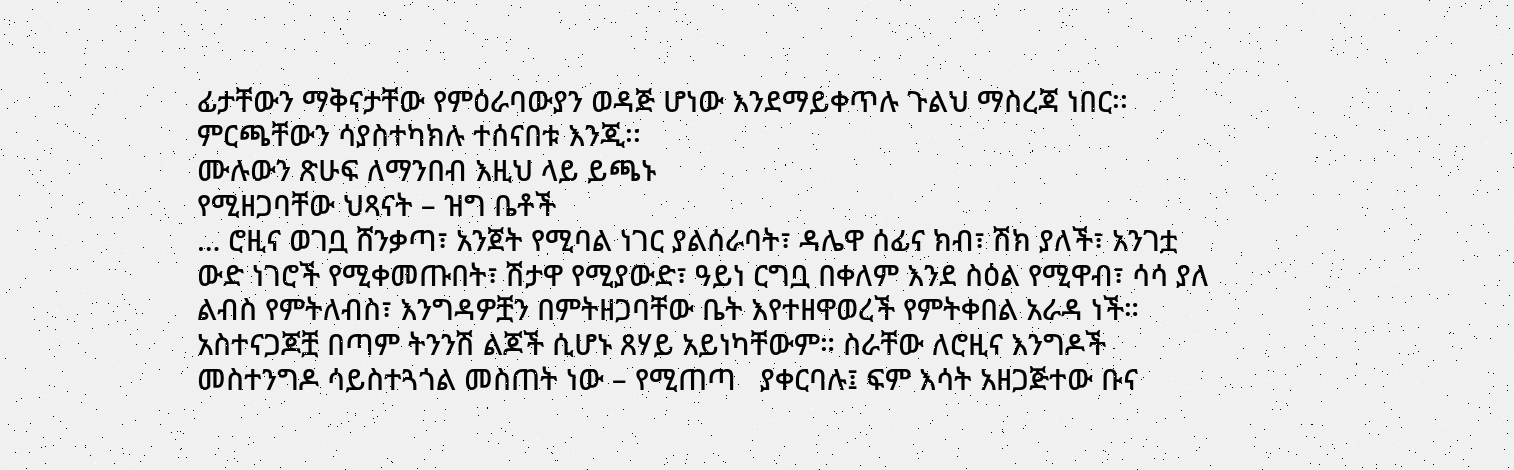ፊታቸውን ማቅናታቸው የምዕራባውያን ወዳጅ ሆነው እንደማይቀጥሉ ጉልህ ማስረጃ ነበር፡፡ ምርጫቸውን ሳያስተካክሉ ተሰናበቱ እንጂ፡፡
ሙሉውን ጽሁፍ ለማንበብ እዚህ ላይ ይጫኑ
የሚዘጋባቸው ህጻናት – ዝግ ቤቶች
… ሮዚና ወገቧ ሸንቃጣ፣ አንጀት የሚባል ነገር ያልሰራባት፣ ዳሌዋ ሰፊና ክብ፣ ሽክ ያለች፣ አንገቷ ውድ ነገሮች የሚቀመጡበት፣ ሽታዋ የሚያውድ፣ ዓይነ ርግቧ በቀለም እንደ ስዕል የሚዋብ፣ ሳሳ ያለ ልብስ የምትለብስ፣ እንግዳዎቿን በምትዘጋባቸው ቤት እየተዘዋወረች የምትቀበል አራዳ ነች። አስተናጋጆቿ በጣም ትንንሽ ልጆች ሲሆኑ ጸሃይ አይነካቸውም። ስራቸው ለሮዚና እንግዶች መስተንግዶ ሳይስተጓጎል መስጠት ነው – የሚጠጣ   ያቀርባሉ፤ ፍም እሳት አዘጋጅተው ቡና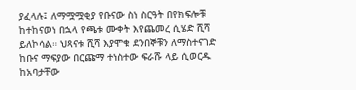ያፈላሉ፤ ለማሟሟቂያ የቡናው ስነ ስርዓት በየክፍሎቹ ከተከናወነ በኋላ የጫቱ ሙቀት እየጨመረ ሲሄድ ሺሻ ይለኮሳል። ህጻናቱ ሺሻ እያሞቁ ደንበኞቹን ለማስተናገድ ከቡና ማፍያው በርጩማ ተነስተው ፍራሹ ላይ ሲወርዱ ከአባታቸው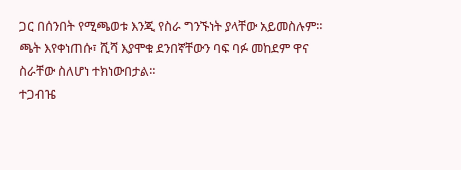ጋር በሰንበት የሚጫወቱ እንጂ የስራ ግንኙነት ያላቸው አይመስሉም። ጫት እየቀነጠሱ፣ ሺሻ እያሞቁ ደንበኛቸውን ባፍ ባፉ መከደም ዋና ስራቸው ስለሆነ ተክነውበታል።
ተጋብዤ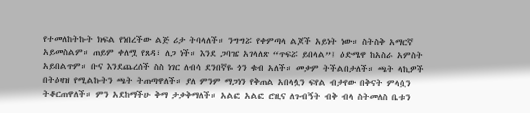የተመለከትኩት ክፍል የነበረችው ልጅ ሪታ ትባላለች። ንግግሯ የቀምጣላ ልጆች አይነት ነው። ስትስቅ አማርኛ አይመስልም። ጠይም ቀለሟ የጸዳ፣ ለጋ ነች። እንደ ጋባዤ አገላለጽ “ጥፍሯ ይበላል”፤ ዕድሜዋ ከአስራ አምስት አይበልጥም። ቡና እንደጨረሰች ስስ ነገር ለብሳ ደንበኛዬ ጎን ቁብ አለች። መቃም ትችልበታለች። ጫት ላኪዎች በትዕዛዝ የሚልኩትን ጫት ትጠጣዋለች። ያለ ምንም ማጋነን የቅጠል አበላሏን ፍየል ብታየው በቅናት ምላሷን ትቆርጠዋለች። ምን አደከማችሁ ቅማ ታቃቅማለች። አልፎ አልፎ ሮዚና ለጉብኝት ብቅ ብላ ስትመለስ ቤቱን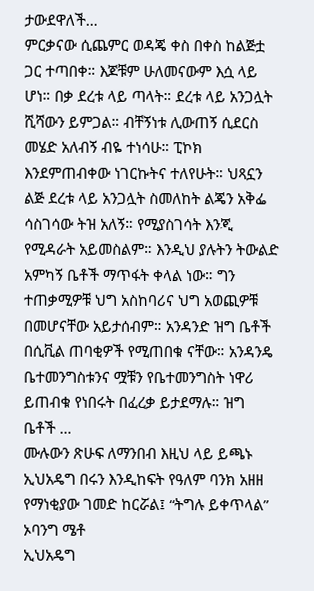ታውደዋለች…
ምርቃናው ሲጨምር ወዳጄ ቀስ በቀስ ከልጅቷ ጋር ተጣበቀ። እጆቹም ሁለመናውም እሷ ላይ ሆነ። በቃ ደረቱ ላይ ጣላት። ደረቱ ላይ አንጋሏት ሺሻውን ይምጋል። ብቸኝነቱ ሊውጠኝ ሲደርስ መሄድ አለብኝ ብዬ ተነሳሁ። ፒኮክ እንደምጠብቀው ነገርኩትና ተለየሁት። ህጻኗን ልጅ ደረቱ ላይ አንጋሏት ስመለከት ልጄን አቅፌ ሳስገሳው ትዝ አለኝ። የሚያስገሳት እንጂ የሚዳራት አይመስልም። እንዲህ ያሉትን ትውልድ አምካኝ ቤቶች ማጥፋት ቀላል ነው። ግን ተጠቃሚዎቹ ህግ አስከባሪና ህግ አወጪዎቹ በመሆናቸው አይታሰብም። አንዳንድ ዝግ ቤቶች በሲቪል ጠባቂዎች የሚጠበቁ ናቸው። አንዳንዴ ቤተመንግስቱንና ሟቹን የቤተመንግስት ነዋሪ ይጠብቁ የነበሩት በፈረቃ ይታደማሉ። ዝግ ቤቶች …
ሙሉውን ጽሁፍ ለማንበብ እዚህ ላይ ይጫኑ
ኢህአዴግ በሩን እንዲከፍት የዓለም ባንክ አዘዘ
የማነቂያው ገመድ ከርሯል፤ “ትግሉ ይቀጥላል” ኦባንግ ሜቶ
ኢህአዴግ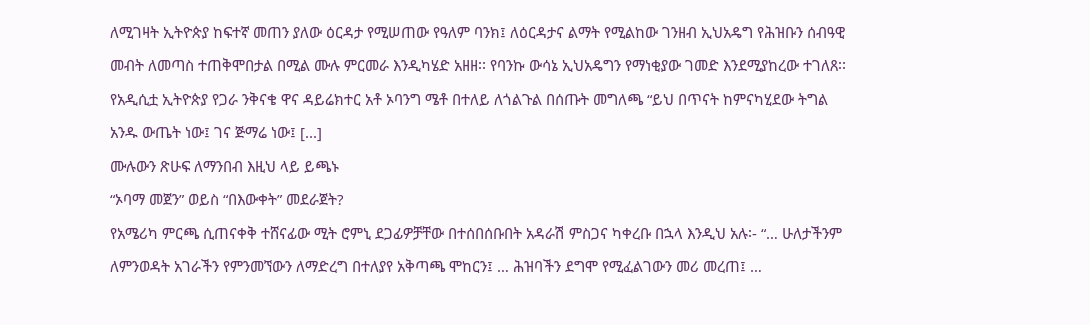ለሚገዛት ኢትዮጵያ ከፍተኛ መጠን ያለው ዕርዳታ የሚሠጠው የዓለም ባንክ፤ ለዕርዳታና ልማት የሚልከው ገንዘብ ኢህአዴግ የሕዝቡን ሰብዓዊ መብት ለመጣስ ተጠቅሞበታል በሚል ሙሉ ምርመራ እንዲካሄድ አዘዘ፡፡ የባንኩ ውሳኔ ኢህአዴግን የማነቂያው ገመድ እንደሚያከረው ተገለጸ፡፡ የአዲሲቷ ኢትዮጵያ የጋራ ንቅናቄ ዋና ዳይሬክተር አቶ ኦባንግ ሜቶ በተለይ ለጎልጉል በሰጡት መግለጫ “ይህ በጥናት ከምናካሂደው ትግል አንዱ ውጤት ነው፤ ገና ጅማሬ ነው፤ [...]
ሙሉውን ጽሁፍ ለማንበብ እዚህ ላይ ይጫኑ
“ኦባማ መጀን” ወይስ “በእውቀት” መደራጀት?
የአሜሪካ ምርጫ ሲጠናቀቅ ተሸናፊው ሚት ሮምኒ ደጋፊዎቻቸው በተሰበሰቡበት አዳራሽ ምስጋና ካቀረቡ በኋላ እንዲህ አሉ፡- “… ሁለታችንም ለምንወዳት አገራችን የምንመኘውን ለማድረግ በተለያየ አቅጣጫ ሞከርን፤ … ሕዝባችን ደግሞ የሚፈልገውን መሪ መረጠ፤ …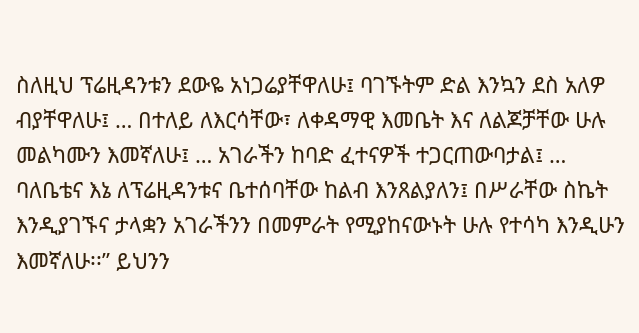ስለዚህ ፕሬዚዳንቱን ደውዬ አነጋሬያቸዋለሁ፤ ባገኙትም ድል እንኳን ደስ አለዎ ብያቸዋለሁ፤ … በተለይ ለእርሳቸው፣ ለቀዳማዊ እመቤት እና ለልጆቻቸው ሁሉ መልካሙን እመኛለሁ፤ … አገራችን ከባድ ፈተናዎች ተጋርጠውባታል፤ … ባለቤቴና እኔ ለፕሬዚዳንቱና ቤተሰባቸው ከልብ እንጸልያለን፤ በሥራቸው ስኬት እንዲያገኙና ታላቋን አገራችንን በመምራት የሚያከናውኑት ሁሉ የተሳካ እንዲሁን እመኛለሁ፡፡” ይህንን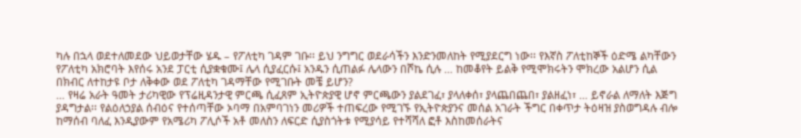ካሉ በኋላ ወደተለመደው ህይወታቸው ሄዱ – የፖለቲካ ገዳም ገቡ፡፡ ይህ ንግግር ወደራሳችን እንድንመለከት የሚያደርግ ነው፡፡ የእኛስ ፖለቲከኞች ዕድሜ ልካቸውን የፖለቲካ አክሮባት እየሰሩ አንደ ፓርቲ ሲያቋቁሙ፤ ሌላ ሲያፈርሱ፤ አንዱን ሲጠልፉ ሌላውን በሾኬ ሲሉ … ከመቆየት ይልቅ የሚሞክሩትን ሞክረው አልሆን ሲል በክብር ለተከታዩ ቦታ ለቅቀው ወደ ፖለቲካ ገዳማቸው የሚገቡት መቼ ይሆን?
… የዛሬ አራት ዓመት ታሪካዊው የፕሬዚዳንታዊ ምርጫ ሲፈጸም ኢትዮጵያዊ ሆኖ ምርጫውን ያልደገፈ፣ ያላለቀሰ፣ ያላጨበጨበ፣ ያልዘፈነ፣ … ይኖራል ለማለት እጅግ ያዳግታል፡፡ የልዕለኃያል ሰብዕና የተሰጣቸው ኦባማ በአምባገነን መሪዎች ተጠፍረው የሚገኙ የኢትዮጵያንና መሰል አገራት ችግር በቀጥታ ትዕዛዝ ያስወግዳሉ ብሎ ከማሰብ ባለፈ እንዲያውም የአሜሪካ ፖሊሶች አቶ መለስን ለፍርድ ሲያስጎትቱ የሚያሳይ የተሻሻለ ፎቶ እስከመሰራትና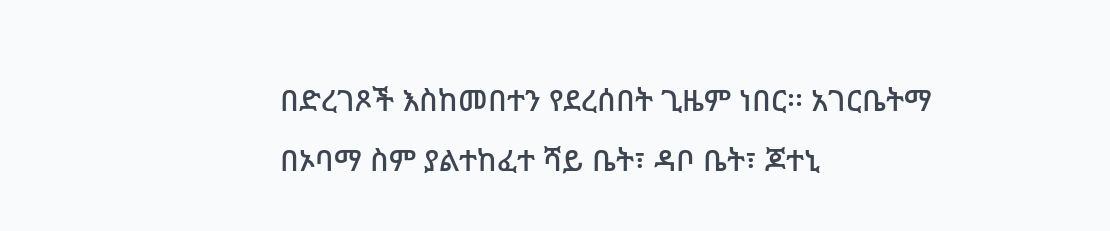በድረገጾች እስከመበተን የደረሰበት ጊዜም ነበር፡፡ አገርቤትማ በኦባማ ስም ያልተከፈተ ሻይ ቤት፣ ዳቦ ቤት፣ ጆተኒ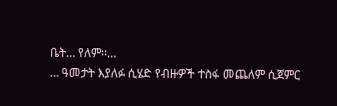ቤት… የለም፡፡…
… ዓመታት እያለፉ ሲሄድ የብዙዎች ተስፋ መጨለም ሲጀምር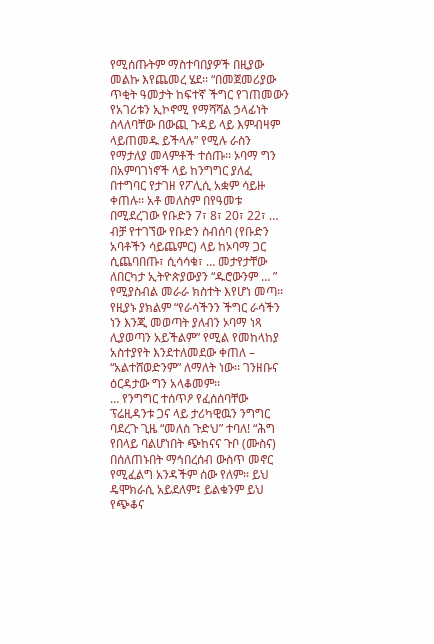የሚሰጡትም ማስተባበያዎች በዚያው መልኩ እየጨመረ ሄደ፡፡ “በመጀመሪያው ጥቂት ዓመታት ከፍተኛ ችግር የገጠመውን የአገሪቱን ኢኮኖሚ የማሻሻል ኃላፊነት ስላለባቸው በውጪ ጉዳይ ላይ እምብዛም ላይጠመዱ ይችላሉ” የሚሉ ራስን የማታለያ መላምቶች ተሰጡ፡፡ ኦባማ ግን በአምባገነኖች ላይ ከንግግር ያለፈ በተግባር የታገዘ የፖሊሲ አቋም ሳይዙ ቀጠሉ፡፡ አቶ መለስም በየዓመቱ በሚደረገው የቡድን 7፣ 8፣ 20፣ 22፣ … ብቻ የተገኘው የቡድን ስብሰባ (የቡድን አባቶችን ሳይጨምር) ላይ ከኦባማ ጋር ሲጨባበጡ፣ ሲሳሳቁ፣ … መታየታቸው ለበርካታ ኢትዮጵያውያን “ዱሮውንም … ” የሚያስብል መራራ ክስተት እየሆነ መጣ፡፡ የዚያኑ ያክልም “የራሳችንን ችግር ራሳችን ነን እንጂ መወጣት ያለብን ኦባማ ነጻ ሊያወጣን አይችልም” የሚል የመከላከያ አስተያየት እንደተለመደው ቀጠለ – “አልተሸወድንም” ለማለት ነው፡፡ ገንዘቡና ዕርዳታው ግን አላቆመም፡፡
… የንግግር ተሰጥዖ የፈሰሰባቸው ፕሬዚዳንቱ ጋና ላይ ታሪካዊዉን ንግግር ባደረጉ ጊዜ “መለስ ጉድህ” ተባለ! “ሕግ የበላይ ባልሆነበት ጭከናና ጉቦ (ሙስና) በሰለጠኑበት ማኅበረሰብ ውስጥ መኖር የሚፈልግ አንዳችም ሰው የለም፡፡ ይህ ዴሞክራሲ አይደለም፤ ይልቁንም ይህ የጭቆና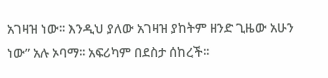አገዛዝ ነው፡፡ እንዲህ ያለው አገዛዝ ያከትም ዘንድ ጊዜው አሁን ነው” አሉ ኦባማ፡፡ አፍሪካም በደስታ ሰከረች፡፡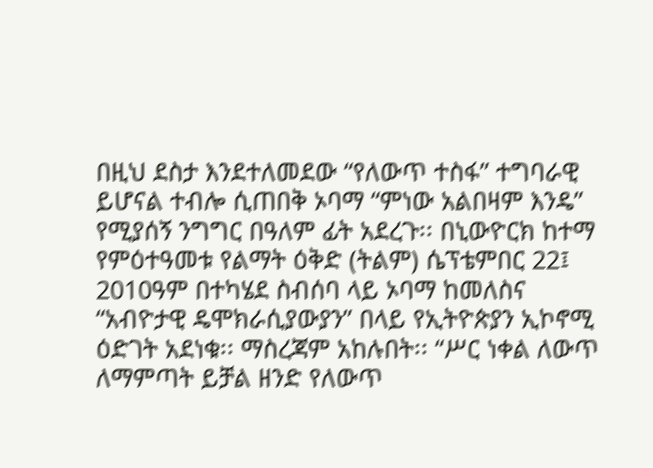በዚህ ደስታ እንደተለመደው “የለውጥ ተስፋ” ተግባራዊ ይሆናል ተብሎ ሲጠበቅ ኦባማ “ምነው አልበዛም እንዴ” የሚያሰኝ ንግግር በዓለም ፊት አደረጉ፡፡ በኒውዮርክ ከተማ የምዕተዓመቱ የልማት ዕቅድ (ትልም) ሴፕቴምበር 22፤ 2010ዓም በተካሄደ ስብሰባ ላይ ኦባማ ከመለስና “አብዮታዊ ዴሞክራሲያውያን” በላይ የኢትዮጵያን ኢኮኖሚ ዕድገት አደነቁ፡፡ ማስረጃም አከሉበት፡፡ “ሥር ነቀል ለውጥ ለማምጣት ይቻል ዘንድ የለውጥ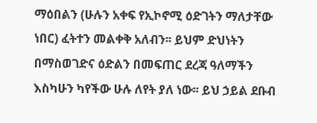ማዕበልን (ሁሉን አቀፍ የኢኮኖሚ ዕድገትን ማለታቸው ነበር) ፈትተን መልቀቅ አለብን፡፡ ይህም ድህነትን በማስወገድና ዕድልን በመፍጠር ደረጃ ዓለማችን እስካሁን ካየችው ሁሉ ለየት ያለ ነው፡፡ ይህ ኃይል ደቡብ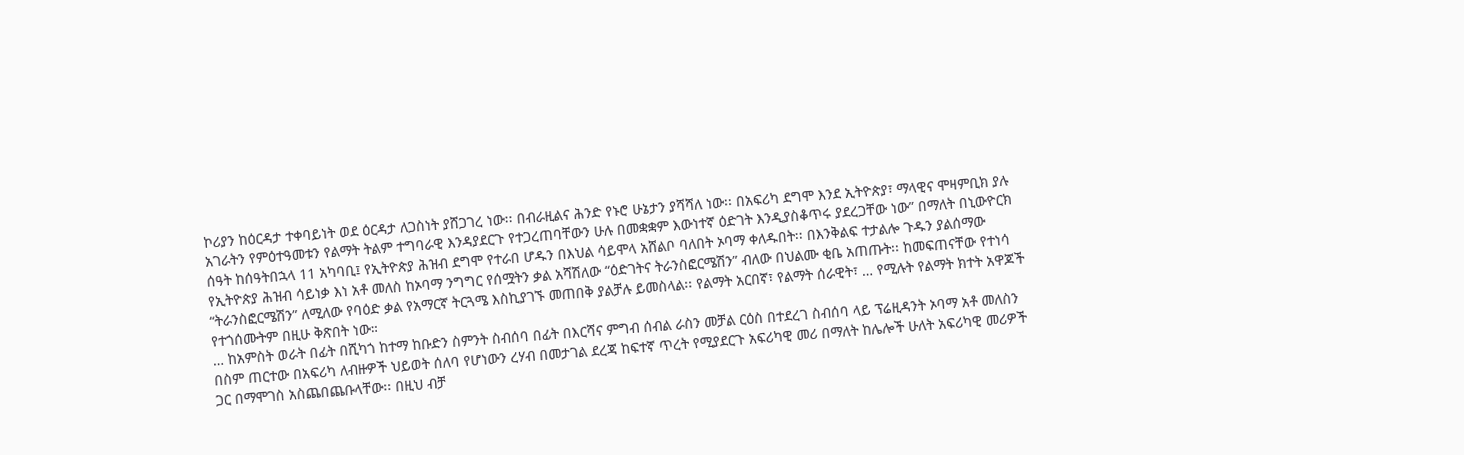ኮሪያን ከዕርዳታ ተቀባይነት ወደ ዕርዳታ ለጋስነት ያሸጋገረ ነው፡፡ በብራዚልና ሕንድ የኑሮ ሁኔታን ያሻሻለ ነው፡፡ በአፍሪካ ደግሞ እንደ ኢትዮጵያ፣ ማላዊና ሞዛምቢክ ያሉ አገራትን የምዕተዓመቱን የልማት ትልም ተግባራዊ እንዳያደርጉ የተጋረጠባቸውን ሁሉ በመቋቋም እውነተኛ ዕድገት እንዲያስቆጥሩ ያደረጋቸው ነው” በማለት በኒውዮርክ ሰዓት ከሰዓትበኋላ 11 አካባቢ፤ የኢትዮጵያ ሕዝብ ደግሞ የተራበ ሆዱን በእህል ሳይሞላ አሸልቦ ባለበት ኦባማ ቀለዱበት፡፡ በእንቅልፍ ተታልሎ ጉዱን ያልሰማው የኢትዮጵያ ሕዝብ ሳይነቃ እነ አቶ መለስ ከኦባማ ንግግር የሰሟትን ቃል አሻሽለው “ዕድገትና ትራንስፎርሜሽን” ብለው በህልሙ ቂቤ አጠጡት፡፡ ከመፍጠናቸው የተነሳ “ትራንስፎርሜሽን” ለሚለው የባዕድ ቃል የአማርኛ ትርጓሜ እስኪያገኙ መጠበቅ ያልቻሉ ይመስላል፡፡ የልማት አርበኛ፣ የልማት ሰራዊት፣ … የሚሉት የልማት ክተት አዋጆች የተጎሰሙትም በዚሁ ቅጽበት ነው።
… ከአምስት ወራት በፊት በሺካጎ ከተማ ከቡድን ስምንት ስብሰባ በፊት በእርሻና ምግብ ሰብል ራስን መቻል ርዕስ በተደረገ ስብሰባ ላይ ፕሬዚዳንት ኦባማ አቶ መለስን በስም ጠርተው በአፍሪካ ለብዙዎች ህይወት ሰለባ የሆነውን ረሃብ በመታገል ደረጃ ከፍተኛ ጥረት የሚያደርጉ አፍሪካዊ መሪ በማለት ከሌሎች ሁለት አፍሪካዊ መሪዎች ጋር በማሞገስ አስጨበጨቡላቸው፡፡ በዚህ ብቻ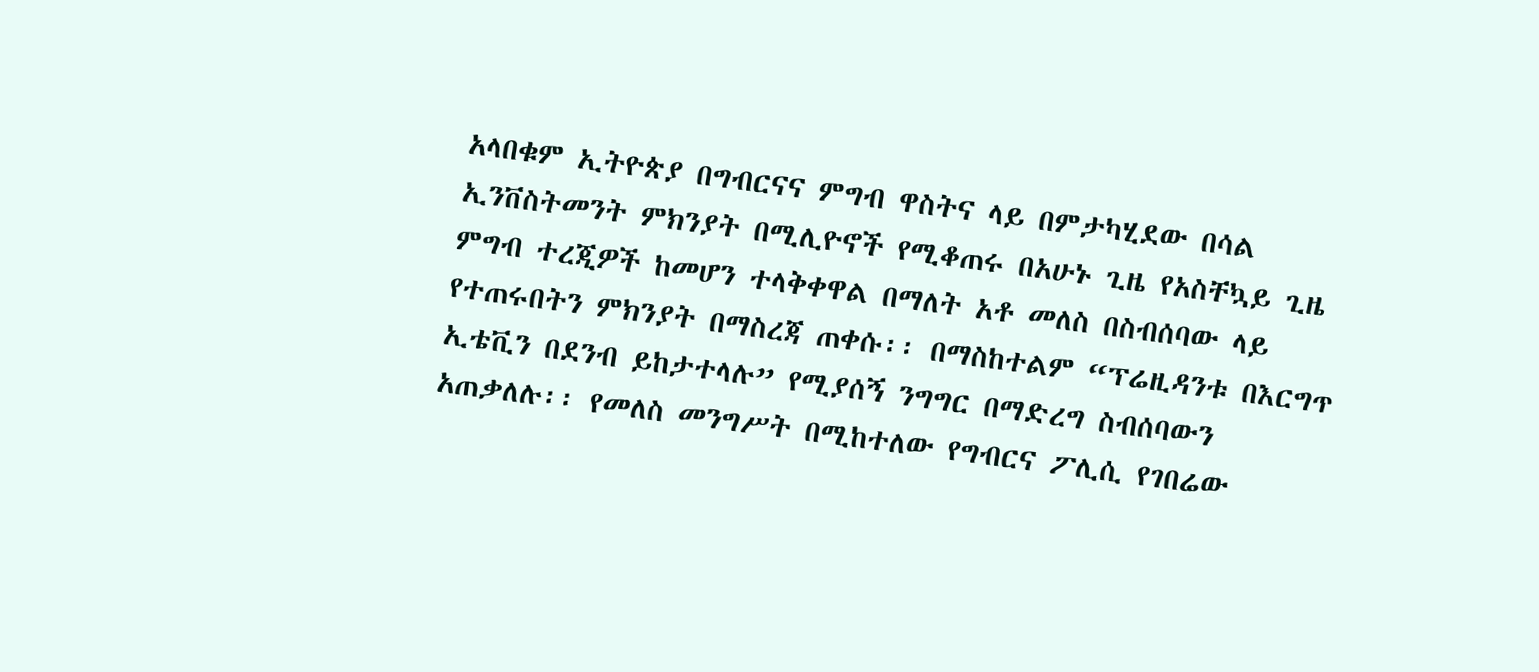አላበቁም ኢትዮጵያ በግብርናና ምግብ ዋስትና ላይ በምታካሂደው በሳል ኢንቨስትመንት ምክንያት በሚሊዮኖች የሚቆጠሩ በአሁኑ ጊዜ የአስቸኳይ ጊዜ ምግብ ተረጂዎች ከመሆን ተላቅቀዋል በማለት አቶ መለስ በስብሰባው ላይ የተጠሩበትን ምክንያት በማስረጃ ጠቀሱ፡፡ በማስከተልም “ፕሬዚዳንቱ በእርግጥ ኢቴቪን በደንብ ይከታተላሉ” የሚያሰኝ ንግግር በማድረግ ስብሰባውን አጠቃለሉ፡፡ የመለስ መንግሥት በሚከተለው የግብርና ፖሊሲ የገበሬው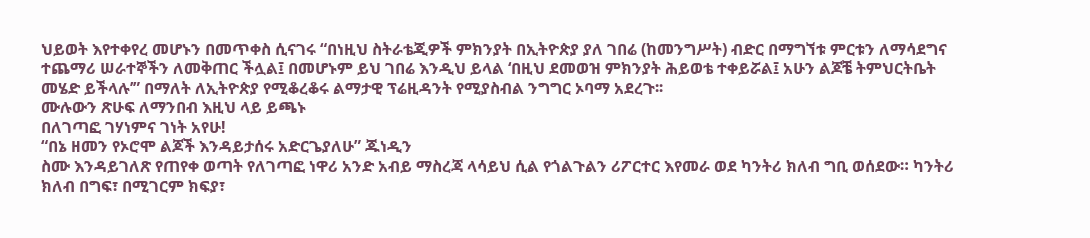ህይወት እየተቀየረ መሆኑን በመጥቀስ ሲናገሩ “በነዚህ ስትራቴጂዎች ምክንያት በኢትዮጵያ ያለ ገበሬ (ከመንግሥት) ብድር በማግኘቱ ምርቱን ለማሳደግና ተጨማሪ ሠራተኞችን ለመቅጠር ችሏል፤ በመሆኑም ይህ ገበሬ እንዲህ ይላል ‘በዚህ ደመወዝ ምክንያት ሕይወቴ ተቀይሯል፤ አሁን ልጆቼ ትምህርትቤት መሄድ ይችላሉ’” በማለት ለኢትዮጵያ የሚቆረቆሩ ልማታዊ ፕሬዚዳንት የሚያስብል ንግግር ኦባማ አደረጉ፡፡
ሙሉውን ጽሁፍ ለማንበብ እዚህ ላይ ይጫኑ
በለገጣፎ ገሃነምና ገነት አየሁ!
“በኔ ዘመን የኦሮሞ ልጆች እንዳይታሰሩ አድርጌያለሁ” ጁነዲን
ስሙ እንዳይገለጽ የጠየቀ ወጣት የለገጣፎ ነዋሪ አንድ አብይ ማስረጃ ላሳይህ ሲል የጎልጉልን ሪፖርተር እየመራ ወደ ካንትሪ ክለብ ግቢ ወሰደው። ካንትሪ ክለብ በግፍ፣ በሚገርም ክፍያ፣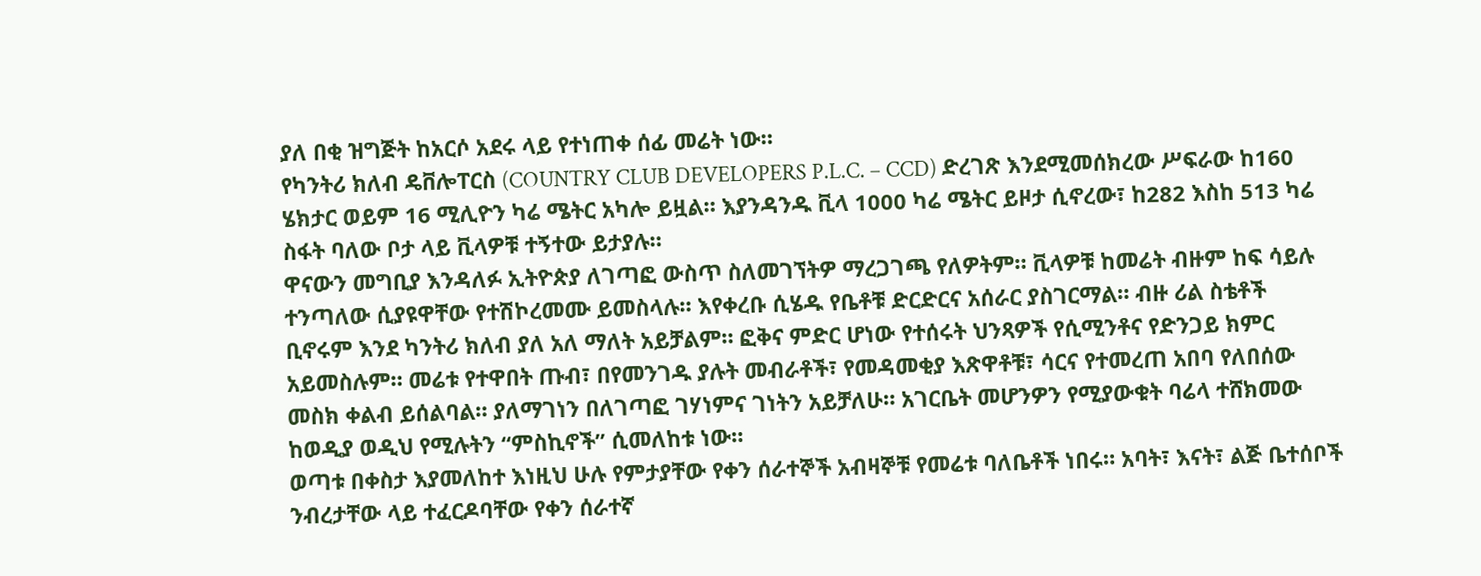ያለ በቂ ዝግጅት ከአርሶ አደሩ ላይ የተነጠቀ ሰፊ መሬት ነው።
የካንትሪ ክለብ ዴቨሎፐርስ (COUNTRY CLUB DEVELOPERS P.L.C. – CCD) ድረገጽ እንደሚመሰክረው ሥፍራው ከ160 ሄክታር ወይም 16 ሚሊዮን ካሬ ሜትር አካሎ ይዟል። እያንዳንዱ ቪላ 1000 ካሬ ሜትር ይዞታ ሲኖረው፣ ከ282 እስከ 513 ካሬ ስፋት ባለው ቦታ ላይ ቪላዎቹ ተኝተው ይታያሉ።
ዋናውን መግቢያ እንዳለፉ ኢትዮጵያ ለገጣፎ ውስጥ ስለመገኘትዎ ማረጋገጫ የለዎትም። ቪላዎቹ ከመሬት ብዙም ከፍ ሳይሉ ተንጣለው ሲያዩዋቸው የተሽኮረመሙ ይመስላሉ። እየቀረቡ ሲሄዱ የቤቶቹ ድርድርና አሰራር ያስገርማል። ብዙ ሪል ስቴቶች ቢኖሩም እንደ ካንትሪ ክለብ ያለ አለ ማለት አይቻልም። ፎቅና ምድር ሆነው የተሰሩት ህንጻዎች የሲሚንቶና የድንጋይ ክምር አይመስሉም። መሬቱ የተዋበት ጡብ፣ በየመንገዱ ያሉት መብራቶች፣ የመዳመቂያ እጽዋቶቹ፣ ሳርና የተመረጠ አበባ የለበሰው መስክ ቀልብ ይሰልባል። ያለማገነን በለገጣፎ ገሃነምና ገነትን አይቻለሁ። አገርቤት መሆንዎን የሚያውቁት ባሬላ ተሸክመው ከወዲያ ወዲህ የሚሉትን “ምስኪኖች” ሲመለከቱ ነው።
ወጣቱ በቀስታ እያመለከተ እነዚህ ሁሉ የምታያቸው የቀን ሰራተኞች አብዛኞቹ የመሬቱ ባለቤቶች ነበሩ። አባት፣ እናት፣ ልጅ ቤተሰቦች ንብረታቸው ላይ ተፈርዶባቸው የቀን ሰራተኛ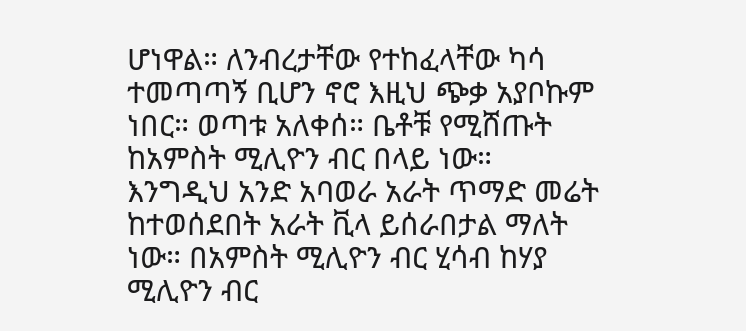ሆነዋል። ለንብረታቸው የተከፈላቸው ካሳ ተመጣጣኝ ቢሆን ኖሮ እዚህ ጭቃ አያቦኩም ነበር። ወጣቱ አለቀሰ። ቤቶቹ የሚሸጡት ከአምስት ሚሊዮን ብር በላይ ነው። እንግዲህ አንድ አባወራ አራት ጥማድ መሬት ከተወሰደበት አራት ቪላ ይሰራበታል ማለት ነው። በአምስት ሚሊዮን ብር ሂሳብ ከሃያ ሚሊዮን ብር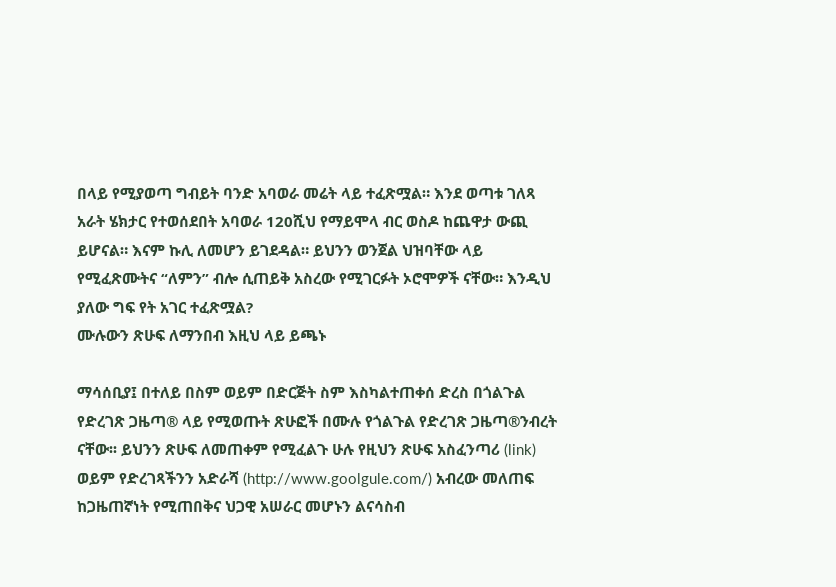በላይ የሚያወጣ ግብይት ባንድ አባወራ መሬት ላይ ተፈጽሟል። እንደ ወጣቱ ገለጻ አራት ሄክታር የተወሰደበት አባወራ 120ሺህ የማይሞላ ብር ወስዶ ከጨዋታ ውጪ ይሆናል። እናም ኩሊ ለመሆን ይገደዳል። ይህንን ወንጀል ህዝባቸው ላይ የሚፈጽሙትና “ለምን” ብሎ ሲጠይቅ አስረው የሚገርፉት ኦሮሞዎች ናቸው። እንዲህ ያለው ግፍ የት አገር ተፈጽሟል?
ሙሉውን ጽሁፍ ለማንበብ እዚህ ላይ ይጫኑ

ማሳሰቢያ፤ በተለይ በስም ወይም በድርጅት ስም እስካልተጠቀሰ ድረስ በጎልጉል የድረገጽ ጋዜጣ® ላይ የሚወጡት ጽሁፎች በሙሉ የጎልጉል የድረገጽ ጋዜጣ®ንብረት ናቸው፡፡ ይህንን ጽሁፍ ለመጠቀም የሚፈልጉ ሁሉ የዚህን ጽሁፍ አስፈንጣሪ (link) ወይም የድረገጻችንን አድራሻ (http://www.goolgule.com/) አብረው መለጠፍ ከጋዜጠኛነት የሚጠበቅና ህጋዊ አሠራር መሆኑን ልናሳስብ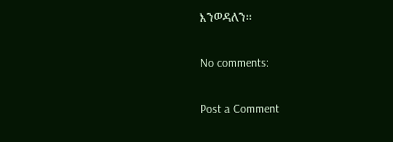እንወዳለን፡፡

No comments:

Post a Comment